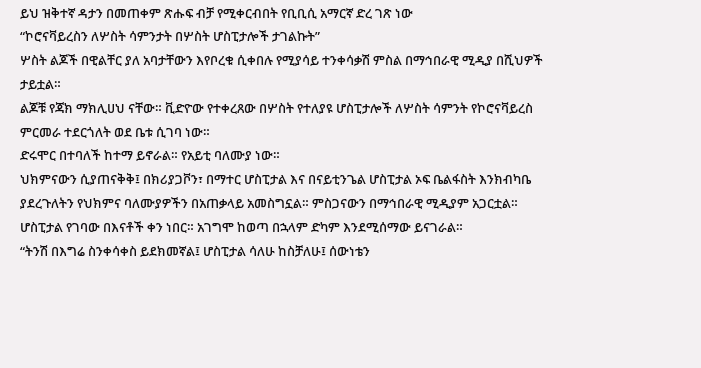ይህ ዝቅተኛ ዳታን በመጠቀም ጽሑፍ ብቻ የሚቀርብበት የቢቢሲ አማርኛ ድረ ገጽ ነው
“ኮሮናቫይረስን ለሦስት ሳምንታት በሦስት ሆስፒታሎች ታገልኩት”
ሦስት ልጆች በዊልቸር ያለ አባታቸውን እየቦረቁ ሲቀበሉ የሚያሳይ ተንቀሳቃሽ ምስል በማኅበራዊ ሚዲያ በሺህዎች ታይቷል።
ልጆቹ የጃክ ማክሊሀህ ናቸው። ቪድዮው የተቀረጸው በሦስት የተለያዩ ሆስፒታሎች ለሦስት ሳምንት የኮሮናቫይረስ ምርመራ ተደርጎለት ወደ ቤቱ ሲገባ ነው።
ድሩሞር በተባለች ከተማ ይኖራል። የአይቲ ባለሙያ ነው።
ህክምናውን ሲያጠናቅቅ፤ በክሪያጋቮን፣ በማተር ሆስፒታል እና በናይቲንጌል ሆስፒታል ኦፍ ቤልፋስት እንክብካቤ ያደረጉለትን የህክምና ባለሙያዎችን በአጠቃላይ አመስግኗል። ምስጋናውን በማኅበራዊ ሚዲያም አጋርቷል።
ሆስፒታል የገባው በእናቶች ቀን ነበር። አገግሞ ከወጣ በኋላም ድካም እንደሚሰማው ይናገራል።
“ትንሽ በእግሬ ስንቀሳቀስ ይደክመኛል፤ ሆስፒታል ሳለሁ ከስቻለሁ፤ ሰውነቴን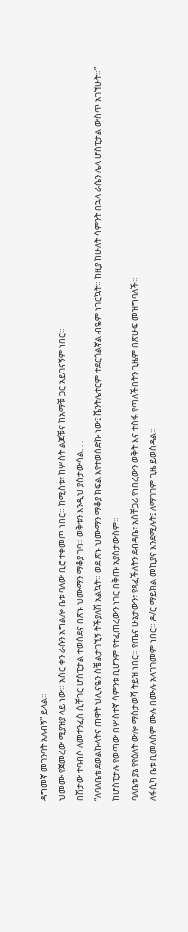ዳግመኛ መገንባት አለብኝ” ይላል።
ህመሙ የጀመረው ሚያዝያ ላይ ነው። አስር ቀን ራሱን አግልሎ ቤቱ ባለው ቢሮ ተቀመጦ ነበር። ከሚስቱ፣ ከሦስት ልጆቹና ከአማቹ ጋር አይገናኝም ነበር።
በሽታው ተባብሶ ለመተንፈስ ሲቸገር ሆስፒታል ተወሰደና በጽኑ ህሙማን ማቆያ ገባ። ወቅቱን እንዲህ ያስታውሳል. . .
“ለባለቤቴ ደወልኩላትና ጠዋት ህሊናዬን ስቼ ልታገኚኝ ትችያለሽ አልኳት። ወደ ጽኑ ህሙማን ማቆያ ክፍል እየተወሰድኩ ነው፤ ቬንትሌተርም ተደርጎልኛል ብዬም ነገርኳት። ከዚያ ከሁለት ሳምንት በኋላ ራሴን ሌላ ሆስፒታል ውስጥ አገኘሁት።”
ከሆስፒታሉ የወጣው በሦስተኛ ሳምንቱ ቢሆንም የተፈጠረውን ነገር በቅጡ አያስታውስም።
ባለቤቱ ያኔ የየዕለት ውሎ ማስታወሻ ትይዝ ነበር። የጤና ሁኔታውን፣ የጻፈችለትን ደብዳቤ፣ አስቸጋሪ የነበረውን ወቅት እና ተስፋ የጣለችበትን ጊዜም በጽሁፍ መዝግባለች።
ለፋሲካ ቤቱ ቢመለስም ሙሉ በሙሉ አላገገመም ነበር። ዶ/ር ማይክል መኪያና እንደሚሉት፤ ለማገገም ጊዜ ይወስዳል።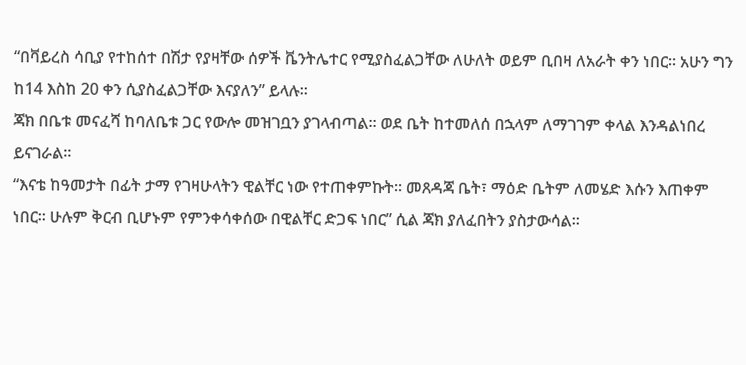“በቫይረስ ሳቢያ የተከሰተ በሽታ የያዛቸው ሰዎች ቬንትሌተር የሚያስፈልጋቸው ለሁለት ወይም ቢበዛ ለአራት ቀን ነበር። አሁን ግን ከ14 እስከ 20 ቀን ሲያስፈልጋቸው እናያለን” ይላሉ።
ጃክ በቤቱ መናፈሻ ከባለቤቱ ጋር የውሎ መዝገቧን ያገላብጣል። ወደ ቤት ከተመለሰ በኋላም ለማገገም ቀላል እንዳልነበረ ይናገራል።
“እናቴ ከዓመታት በፊት ታማ የገዛሁላትን ዊልቸር ነው የተጠቀምኩት። መጸዳጃ ቤት፣ ማዕድ ቤትም ለመሄድ እሱን እጠቀም ነበር። ሁሉም ቅርብ ቢሆኑም የምንቀሳቀሰው በዊልቸር ድጋፍ ነበር” ሲል ጃክ ያለፈበትን ያስታውሳል።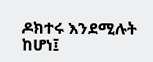ዶክተሩ እንደሚሉት ከሆነ፤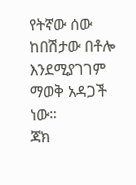የትኛው ሰው ከበሽታው በቶሎ እንደሚያገገም ማወቅ አዳጋች ነው።
ጃክ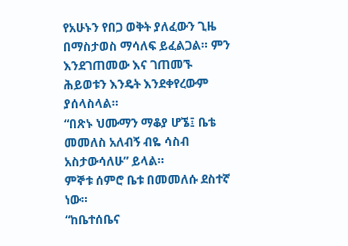የአሁኑን የበጋ ወቅት ያለፈውን ጊዜ በማስታወስ ማሳለፍ ይፈልጋል። ምን እንደገጠመው እና ገጠመኙ ሕይወቱን እንዴት እንደቀየረውም ያሰላስላል።
“በጽኑ ህሙማን ማቆያ ሆኜ፤ ቤቴ መመለስ አለብኝ ብዬ ሳስብ አስታውሳለሁ” ይላል።
ምኞቱ ሰምሮ ቤቱ በመመለሱ ደስተኛ ነው።
“ከቤተሰቤና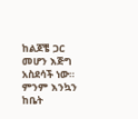ከልጆቼ ጋር መሆን እጅግ አስደሳች ነው። ምንም እንኳን ከቤት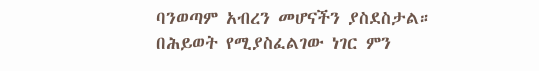ባንወጣም አብረን መሆናችን ያስደስታል። በሕይወት የሚያስፈልገው ነገር ምን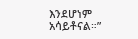እንደሆነም አሳይቶናል።”